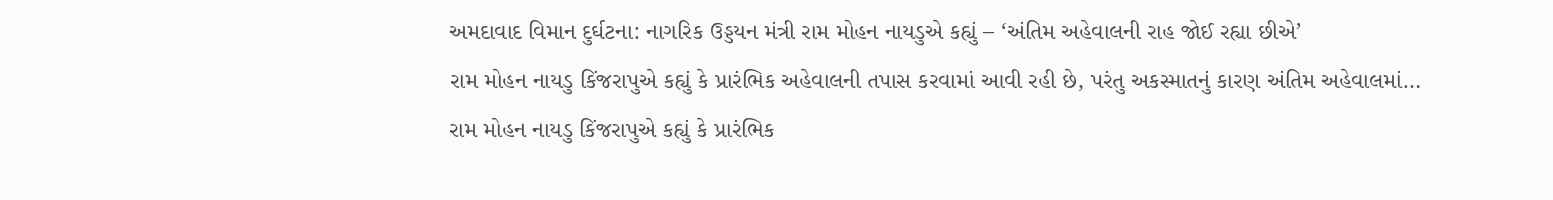અમદાવાદ વિમાન દુર્ઘટના: નાગરિક ઉડ્ડયન મંત્રી રામ મોહન નાયડુએ કહ્યું – ‘અંતિમ અહેવાલની રાહ જોઈ રહ્યા છીએ’
રામ મોહન નાયડુ કિંજરાપુએ કહ્યું કે પ્રારંભિક અહેવાલની તપાસ કરવામાં આવી રહી છે, પરંતુ અકસ્માતનું કારણ અંતિમ અહેવાલમાં…
રામ મોહન નાયડુ કિંજરાપુએ કહ્યું કે પ્રારંભિક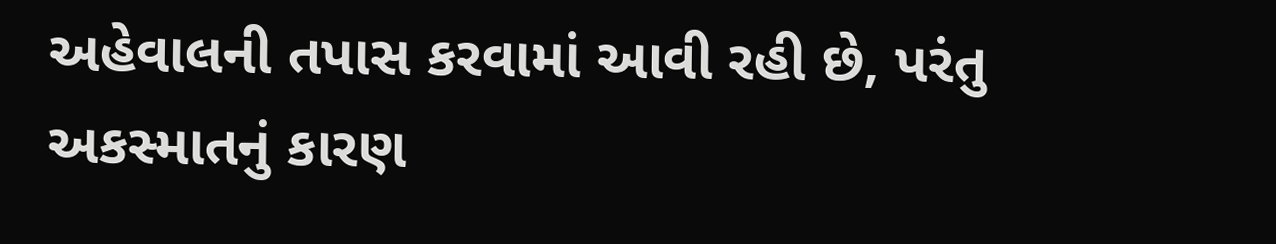અહેવાલની તપાસ કરવામાં આવી રહી છે, પરંતુ અકસ્માતનું કારણ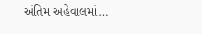અંતિમ અહેવાલમાં…